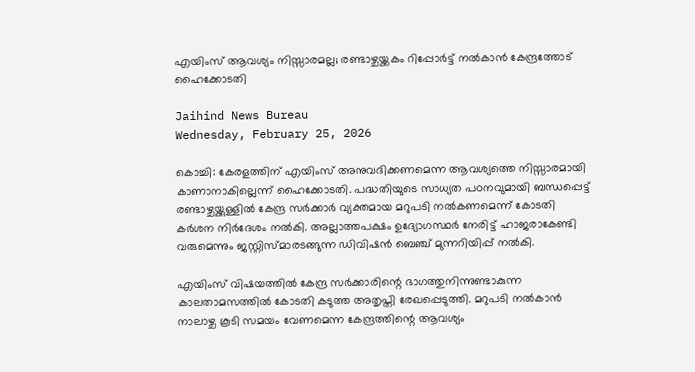എയിംസ് ആവശ്യം നിസ്സാരമല്ല; രണ്ടാഴ്ചയ്ക്കകം റിപ്പോര്‍ട്ട് നല്‍കാന്‍ കേന്ദ്രത്തോട് ഹൈക്കോടതി

Jaihind News Bureau
Wednesday, February 25, 2026

കൊച്ചി: കേരളത്തിന് എയിംസ് അനുവദിക്കണമെന്ന ആവശ്യത്തെ നിസ്സാരമായി കാണാനാകില്ലെന്ന് ഹൈക്കോടതി. പദ്ധതിയുടെ സാധ്യത പഠനവുമായി ബന്ധപ്പെട്ട് രണ്ടാഴ്ചയ്ക്കുള്ളില്‍ കേന്ദ്ര സര്‍ക്കാര്‍ വ്യക്തമായ മറുപടി നല്‍കണമെന്ന് കോടതി കര്‍ശന നിര്‍ദേശം നല്‍കി. അല്ലാത്തപക്ഷം ഉദ്യോഗസ്ഥര്‍ നേരിട്ട് ഹാജരാകേണ്ടി വരുമെന്നും ജസ്റ്റിസ്മാരടങ്ങുന്ന ഡിവിഷന്‍ ബെഞ്ച് മുന്നറിയിപ്പ് നല്‍കി.

എയിംസ് വിഷയത്തില്‍ കേന്ദ്ര സര്‍ക്കാരിന്റെ ഭാഗത്തുനിന്നുണ്ടാകുന്ന കാലതാമസത്തില്‍ കോടതി കടുത്ത അതൃപ്തി രേഖപ്പെടുത്തി. മറുപടി നല്‍കാന്‍ നാലാഴ്ച കൂടി സമയം വേണമെന്ന കേന്ദ്രത്തിന്റെ ആവശ്യം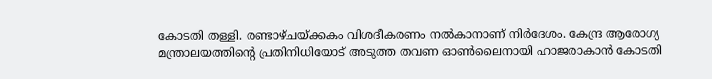കോടതി തള്ളി. രണ്ടാഴ്ചയ്ക്കകം വിശദീകരണം നല്‍കാനാണ് നിര്‍ദേശം. കേന്ദ്ര ആരോഗ്യ മന്ത്രാലയത്തിന്റെ പ്രതിനിധിയോട് അടുത്ത തവണ ഓണ്‍ലൈനായി ഹാജരാകാന്‍ കോടതി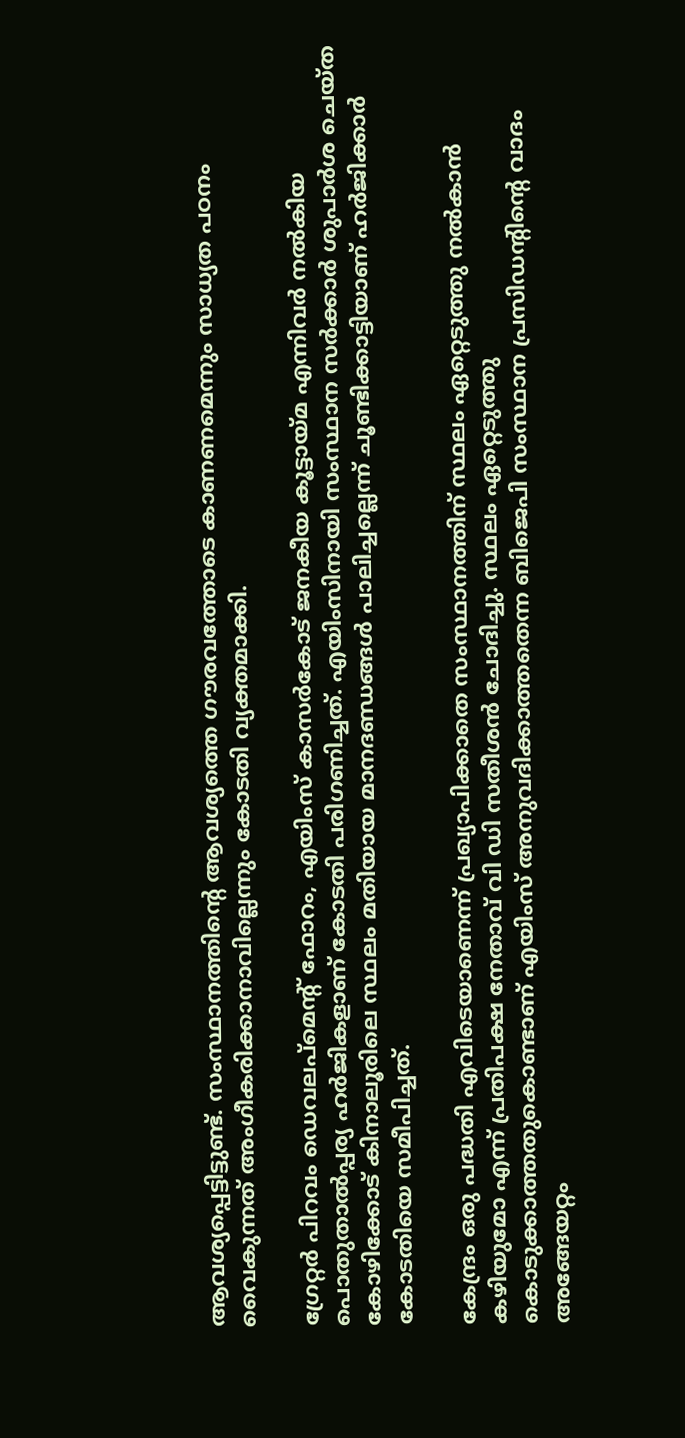ആവശ്യപ്പെട്ടിട്ടുണ്ട്. സംസ്ഥാനത്തിന്റെ ആവശ്യത്തെ ഗൗരവത്തോടെ കാണണമെന്നും സാധ്യത പഠനം വൈകുന്നത് അംഗീകരിക്കാനാവില്ലെന്നും കോടതി വ്യക്തമാക്കി.

ഗ്രേറ്റര്‍ പിറവം ഡെവലപ്മെന്റ് ഫോറം, എയിംസ് കാസര്‍കോട് ജനകീയ കൂട്ടായ്മ എന്നിവര്‍ നല്‍കിയ പൊതുതാല്‍പ്പര്യ ഹര്‍ജികളാണ് കോടതി പരിഗണിച്ചത്. എയിംസിനായി സംസ്ഥാന സര്‍ക്കാര്‍ ശുപാര്‍ശ ചെയ്ത കോഴിക്കോട് കിനാലൂരിലെ സ്ഥലം മതിയായ മാനദണ്ഡങ്ങള്‍ പാലിച്ചല്ലെന്ന് ചൂണ്ടിക്കാട്ടിയാണ് ഹര്‍ജിക്കാര്‍ കോടതിയെ സമീപിച്ചത്.

കേന്ദ്രം ഒരു പദ്ധതി എവിടെയാണെന്ന് പ്രഖ്യാപിക്കാതെ സംസ്ഥാനത്തിന് സ്ഥലം ഏറ്റെടുത്തു നല്‍കാന്‍ കഴിയുമോ എന്ന് പ്രതിപക്ഷ നേതാവ് വി ഡി സതീശന്‍ ചോദിച്ചു. സ്ഥലം ഏറ്റെടുത്തു കൊടുക്കാത്തതുകൊണ്ടാണ് എയിംസ് അനുവദിക്കാത്തതെന്ന ബിജെപി സംസ്ഥാന പ്രസിഡന്റിന്റെ വാദം അങ്ങേയറ്റം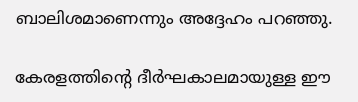ബാലിശമാണെന്നും അദ്ദേഹം പറഞ്ഞു.

കേരളത്തിന്റെ ദീര്‍ഘകാലമായുള്ള ഈ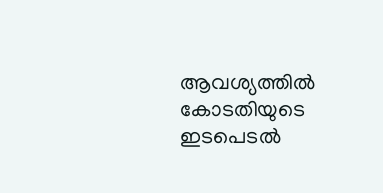ആവശ്യത്തില്‍ കോടതിയുടെ ഇടപെടല്‍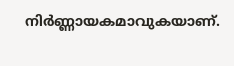നിര്‍ണ്ണായകമാവുകയാണ്.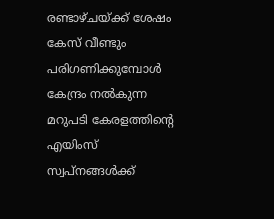രണ്ടാഴ്ചയ്ക്ക് ശേഷം കേസ് വീണ്ടും പരിഗണിക്കുമ്പോള്‍ കേന്ദ്രം നല്‍കുന്ന മറുപടി കേരളത്തിന്റെ എയിംസ് സ്വപ്നങ്ങള്‍ക്ക്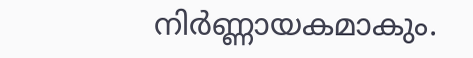നിര്‍ണ്ണായകമാകും.